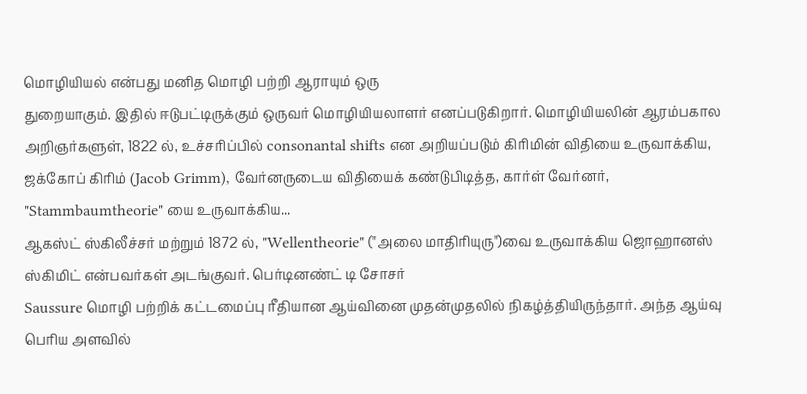மொழியியல் என்பது மனித மொழி பற்றி ஆராயும் ஒரு
துறையாகும். இதில் ஈடுபட்டிருக்கும் ஒருவர் மொழியியலாளர் எனப்படுகிறார். மொழியியலின் ஆரம்பகால அறிஞர்களுள், 1822 ல், உச்சரிப்பில் consonantal shifts என அறியப்படும் கிரிமின் விதியை உருவாக்கிய, ஜக்கோப் கிரிம் (Jacob Grimm), வேர்னருடைய விதியைக் கண்டுபிடித்த, கார்ள் வேர்னர், "Stammbaumtheorie" யை உருவாக்கிய...
ஆகஸ்ட் ஸ்கிலீச்சர் மற்றும் 1872 ல், "Wellentheorie" ("அலை மாதிரியுரு")வை உருவாக்கிய ஜொஹானஸ் ஸ்கிமிட் என்பவர்கள் அடங்குவர். பெர்டினண்ட் டி சோசர்
Saussure மொழி பற்றிக் கட்டமைப்பு ரீதியான ஆய்வினை முதன்முதலில் நிகழ்த்தியிருந்தார். அந்த ஆய்வு பெரிய அளவில்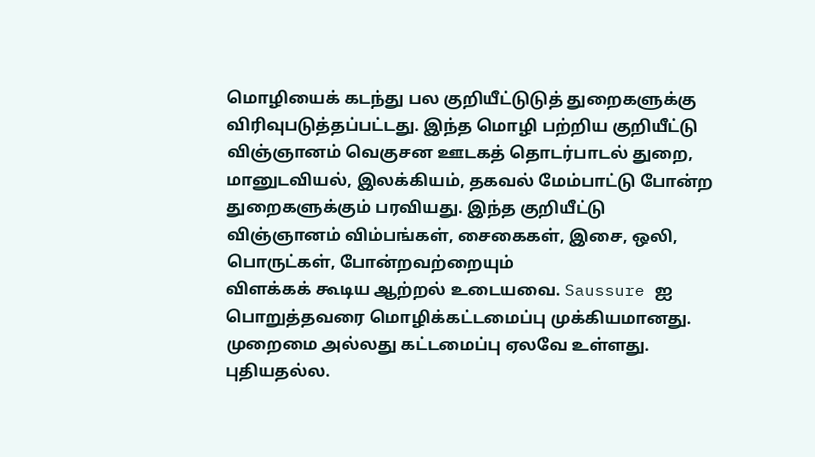மொழியைக் கடந்து பல குறியீட்டுடுத் துறைகளுக்கு விரிவுபடுத்தப்பட்டது. இந்த மொழி பற்றிய குறியீட்டு விஞ்ஞானம் வெகுசன ஊடகத் தொடர்பாடல் துறை, மானுடவியல், இலக்கியம், தகவல் மேம்பாட்டு போன்ற துறைகளுக்கும் பரவியது. இந்த குறியீட்டு
விஞ்ஞானம் விம்பங்கள், சைகைகள், இசை, ஒலி, பொருட்கள், போன்றவற்றையும்
விளக்கக் கூடிய ஆற்றல் உடையவை. Saussure ஐ பொறுத்தவரை மொழிக்கட்டமைப்பு முக்கியமானது. முறைமை அல்லது கட்டமைப்பு ஏலவே உள்ளது. புதியதல்ல.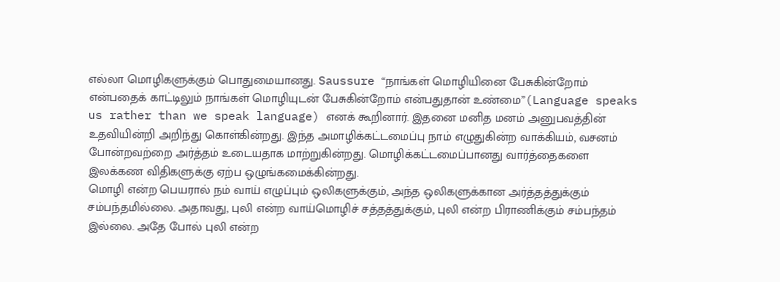எல்லா மொழிகளுக்கும் பொதுமையானது. Saussure “நாங்கள் மொழியினை பேசுகின்றோம் என்பதைக் காட்டிலும் நாங்கள் மொழியுடன் பேசுகின்றோம் என்பதுதான் உண்மை”(Language speaks us rather than we speak language) எனக் கூறினார். இதனை மனித மனம் அனுபவத்தின் உதவியின்றி அறிந்து கொள்கின்றது. இந்த அமாழிக்கட்டமைப்பு நாம் எழுதுகின்ற வாக்கியம், வசனம் போன்றவற்றை அர்த்தம் உடையதாக மாற்றுகின்றது. மொழிக்கட்டமைப்பானது வார்த்தைகளை இலக்கண விதிகளுக்கு ஏற்ப ஒழுங்கமைக்கின்றது.
மொழி என்ற பெயரால் நம் வாய் எழுப்பும் ஒலிகளுக்கும், அந்த ஒலிகளுக்கான அர்த்தத்துக்கும் சம்பந்தமில்லை. அதாவது, புலி என்ற வாய்மொழிச் சத்தத்துக்கும், புலி என்ற பிராணிக்கும் சம்பந்தம் இல்லை. அதே போல் புலி என்ற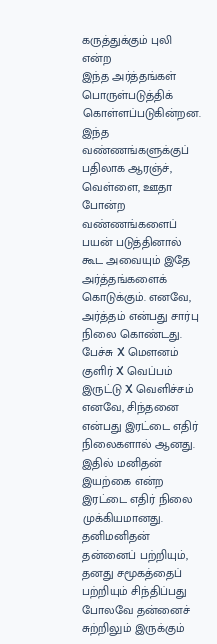கருத்துக்கும் புலி என்ற
இந்த அர்த்தங்கள் பொருள்படுத்திக் கொள்ளப்படுகின்றன. இந்த வண்ணங்களுக்குப் பதிலாக ஆரஞ்ச், வெள்ளை, ஊதா போன்ற வண்ணங்களைப் பயன் படுத்தினால் கூட அவையும் இதே அர்த்தங்களைக் கொடுக்கும். எனவே, அர்த்தம் என்பது சார்பு நிலை கொண்டது.
பேச்சு X மௌனம்
குளிர் X வெப்பம்
இருட்டு X வெளிச்சம்
எனவே, சிந்தனை என்பது இரட்டை எதிர் நிலைகளால் ஆனது. இதில் மனிதன் இயற்கை என்ற இரட்டை எதிர் நிலை முக்கியமானது. தனிமனிதன் தன்னைப் பற்றியும், தனது சமூகத்தைப் பற்றியும் சிந்திப்பது போலவே தன்னைச் சுற்றிலும் இருக்கும்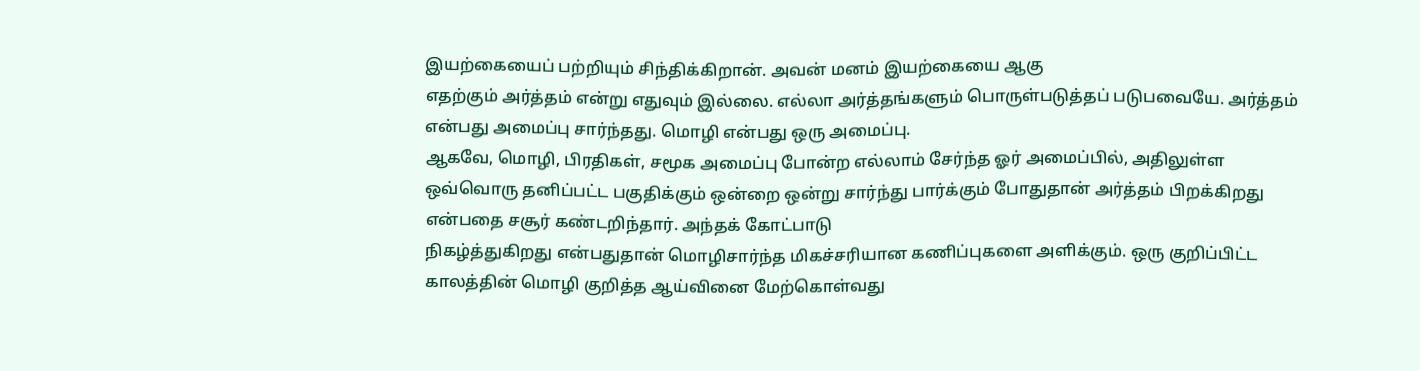இயற்கையைப் பற்றியும் சிந்திக்கிறான். அவன் மனம் இயற்கையை ஆகு
எதற்கும் அர்த்தம் என்று எதுவும் இல்லை. எல்லா அர்த்தங்களும் பொருள்படுத்தப் படுபவையே. அர்த்தம் என்பது அமைப்பு சார்ந்தது. மொழி என்பது ஒரு அமைப்பு.
ஆகவே, மொழி, பிரதிகள், சமூக அமைப்பு போன்ற எல்லாம் சேர்ந்த ஓர் அமைப்பில், அதிலுள்ள ஒவ்வொரு தனிப்பட்ட பகுதிக்கும் ஒன்றை ஒன்று சார்ந்து பார்க்கும் போதுதான் அர்த்தம் பிறக்கிறது என்பதை சசூர் கண்டறிந்தார். அந்தக் கோட்பாடு
நிகழ்த்துகிறது என்பதுதான் மொழிசார்ந்த மிகச்சரியான கணிப்புகளை அளிக்கும். ஒரு குறிப்பிட்ட காலத்தின் மொழி குறித்த ஆய்வினை மேற்கொள்வது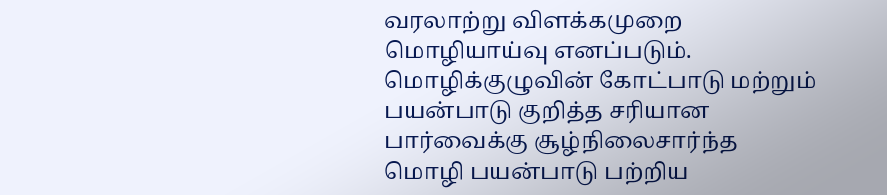வரலாற்று விளக்கமுறை மொழியாய்வு எனப்படும். மொழிக்குழுவின் கோட்பாடு மற்றும் பயன்பாடு குறித்த சரியான பார்வைக்கு சூழ்நிலைசார்ந்த மொழி பயன்பாடு பற்றிய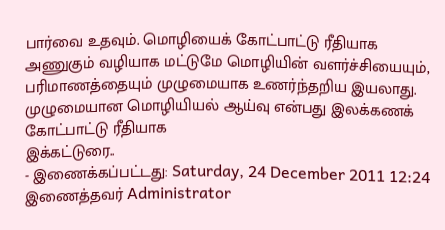பார்வை உதவும். மொழியைக் கோட்பாட்டு ரீதியாக அணுகும் வழியாக மட்டுமே மொழியின் வளர்ச்சியையும், பரிமாணத்தையும் முழுமையாக உணர்ந்தறிய இயலாது. முழுமையான மொழியியல் ஆய்வு என்பது இலக்கணக் கோட்பாட்டு ரீதியாக
இக்கட்டுரை..
- இணைக்கப்பட்டது: Saturday, 24 December 2011 12:24 இணைத்தவர் Administrator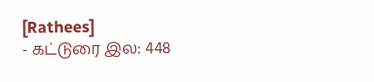[Rathees]
- கட்டுரை இல: 448